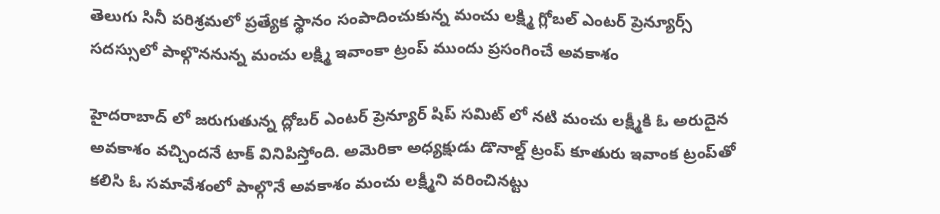తెలుగు సినీ పరిశ్రమలో ప్రత్యేక స్థానం సంపాదించుకున్న మంచు లక్ష్మి గ్లోబల్ ఎంటర్ ప్రెన్యూర్స్ సదస్సులో పాల్గొననున్న మంచు లక్ష్మి ఇవాంకా ట్రంప్ ముందు ప్రసంగించే అవకాశం

హైదరాబాద్ లో జరుగుతున్న ద్లోబర్ ఎంటర్ ప్రెన్యూర్ షిప్ సమిట్ లో నటి మంచు లక్ష్మీకి ఓ అరుదైన అవకాశం వచ్చిందనే టాక్ వినిపిస్తోంది. అమెరికా అధ్యక్షుడు డొనాల్డ్ ట్రంప్ కూతురు ఇవాంక ట్రంప్‌తో కలిసి ఓ సమావేశంలో పాల్గొనే అవకాశం మంచు లక్ష్మీని వరించినట్టు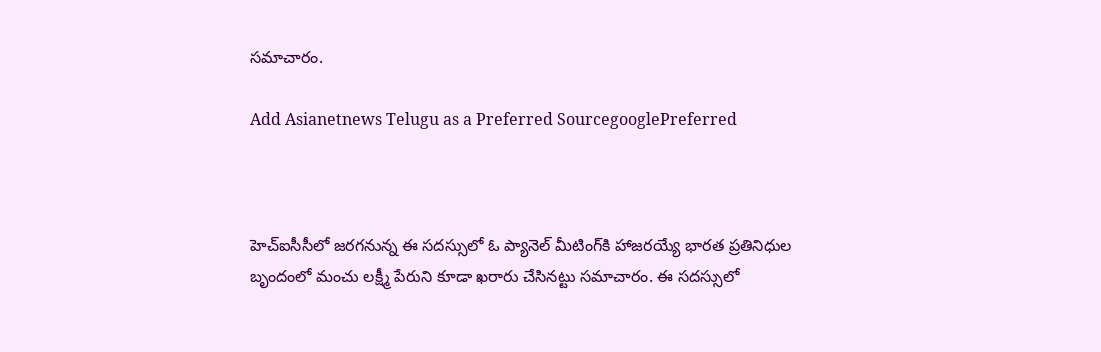సమాచారం.

Add Asianetnews Telugu as a Preferred SourcegooglePreferred



హెచ్ఐసీసీలో జరగనున్న ఈ సదస్సులో ఓ ప్యానెల్ మీటింగ్‌కి హాజరయ్యే భారత ప్రతినిధుల బృందంలో మంచు లక్ష్మీ పేరుని కూడా ఖరారు చేసినట్టు సమాచారం. ఈ సదస్సులో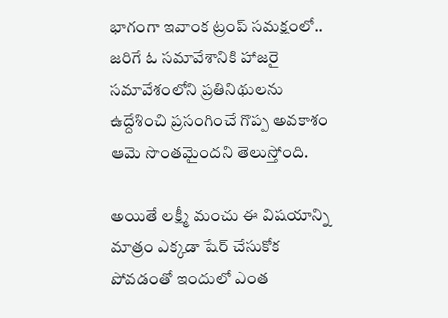భాగంగా ఇవాంక ట్రంప్ సమక్షంలో.. జరిగే ఓ సమావేశానికి హాజరై సమావేశంలోని ప్రతినిథులను ఉద్దేశించి ప్రసంగించే గొప్ప అవకాశం ఆమె సొంతమైందని తెలుస్తోంది.

అయితే లక్ష్మీ మంచు ఈ విషయాన్ని మాత్రం ఎక్కడా షేర్ చేసుకోక పోవడంతో ఇందులో ఎంత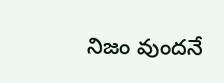నిజం వుందనే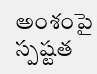అంశంపై స్పష్టత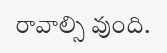రావాల్సి వుంది.